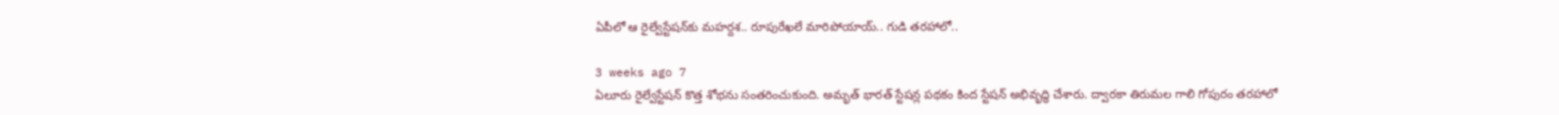ఏపీలో ఆ రైల్వేస్టేషన్‌కు మహర్దశ.. రూపురేఖలే మారిపోయాయ్.. గుడి తరహాలో..

3 weeks ago 7
ఏలూరు రైల్వేస్టేషన్ కొత్త శోభను సంతరించుకుంది. అమృత్ భారత్ స్టేషన్ల పథకం కింద స్టేషన్ అభివృద్ధి చేశారు. ద్వారకా తిరుమల గాలి గోపురం తరహాలో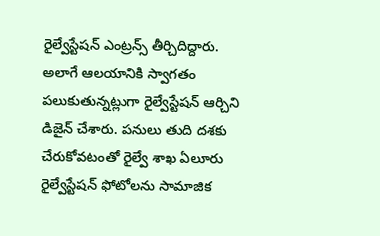రైల్వేస్టేషన్ ఎంట్రన్స్ తీర్చిదిద్దారు. అలాగే ఆలయానికి స్వాగతం పలుకుతున్నట్లుగా రైల్వేస్టేషన్ ఆర్చిని డిజైన్ చేశారు. పనులు తుది దశకు చేరుకోవటంతో రైల్వే శాఖ ఏలూరు రైల్వేస్టేషన్ ఫోటోలను సామాజిక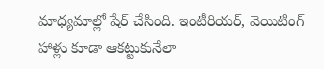మాధ్యమాల్లో షేర్ చేసింది. ఇంటీరియర్, వెయిటింగ్ హాళ్లు కూడా ఆకట్టుకునేలా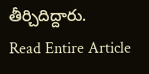తీర్చిదిద్దారు.
Read Entire Article